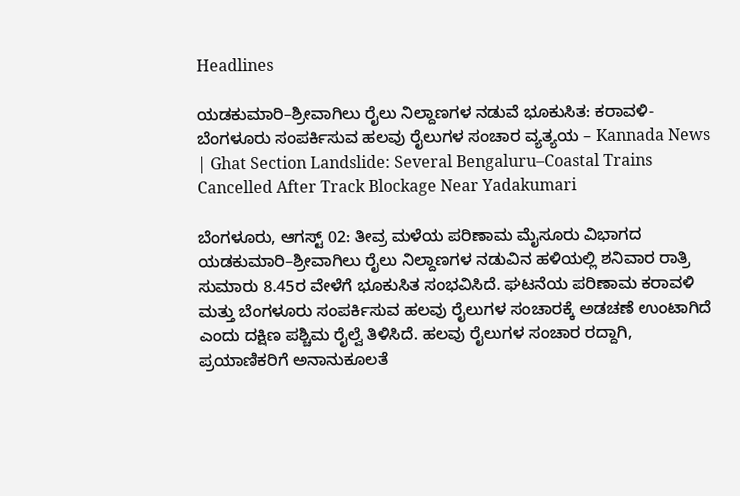Headlines

ಯಡಕುಮಾರಿ–ಶ್ರೀವಾಗಿಲು ರೈಲು ನಿಲ್ದಾಣಗಳ ನಡುವೆ ಭೂಕುಸಿತ: ಕರಾವಳಿ-ಬೆಂಗಳೂರು ಸಂಪರ್ಕಿಸುವ ಹಲವು ರೈಲುಗಳ ಸಂಚಾರ ವ್ಯತ್ಯಯ – Kannada News | Ghat Section Landslide: Several Bengaluru–Coastal Trains Cancelled After Track Blockage Near Yadakumari

ಬೆಂಗಳೂರು, ಆಗಸ್ಟ್ 02: ತೀವ್ರ ಮಳೆಯ ಪರಿಣಾಮ ಮೈಸೂರು ವಿಭಾಗದ ಯಡಕುಮಾರಿ–ಶ್ರೀವಾಗಿಲು ರೈಲು ನಿಲ್ದಾಣಗಳ ನಡುವಿನ ಹಳಿಯಲ್ಲಿ ಶನಿವಾರ ರಾತ್ರಿ ಸುಮಾರು 8.45ರ ವೇಳೆಗೆ ಭೂಕುಸಿತ ಸಂಭವಿಸಿದೆ. ಘಟನೆಯ ಪರಿಣಾಮ ಕರಾವಳಿ ಮತ್ತು ಬೆಂಗಳೂರು ಸಂಪರ್ಕಿಸುವ ಹಲವು ರೈಲುಗಳ ಸಂಚಾರಕ್ಕೆ ಅಡಚಣೆ ಉಂಟಾಗಿದೆ ಎಂದು ದಕ್ಷಿಣ ಪಶ್ಚಿಮ ರೈಲ್ವೆ ತಿಳಿಸಿದೆ. ಹಲವು ರೈಲುಗಳ ಸಂಚಾರ ರದ್ದಾಗಿ, ಪ್ರಯಾಣಿಕರಿಗೆ ಅನಾನುಕೂಲತೆ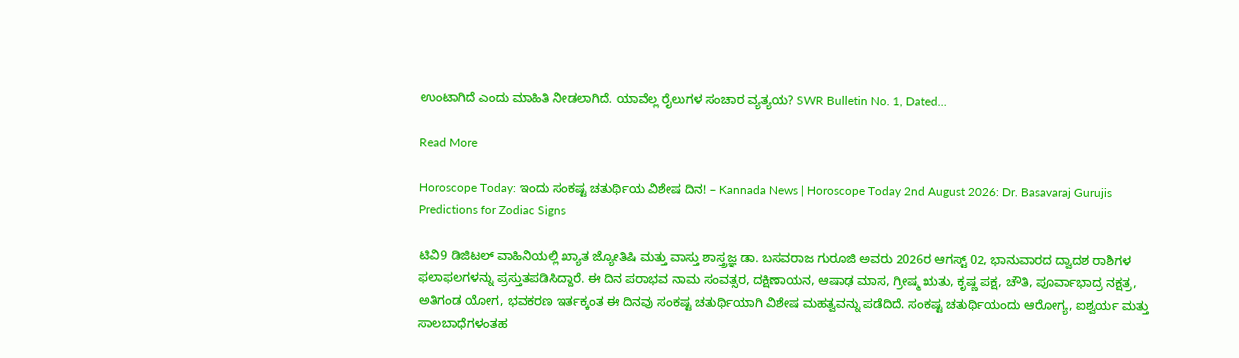ಉಂಟಾಗಿದೆ ಎಂದು ಮಾಹಿತಿ ನೀಡಲಾಗಿದೆ. ಯಾವೆಲ್ಲ ರೈಲುಗಳ ಸಂಚಾರ ವ್ಯತ್ಯಯ? SWR Bulletin No. 1, Dated…

Read More

Horoscope Today: ಇಂದು ಸಂಕಷ್ಟ ಚತುರ್ಥಿಯ ವಿಶೇಷ ದಿನ! – Kannada News | Horoscope Today 2nd August 2026: Dr. Basavaraj Gurujis Predictions for Zodiac Signs

ಟಿವಿ9 ಡಿಜಿಟಲ್ ವಾಹಿನಿಯಲ್ಲಿ ಖ್ಯಾತ ಜ್ಯೋತಿಷಿ ಮತ್ತು ವಾಸ್ತು ಶಾಸ್ತ್ರಜ್ಞ ಡಾ. ಬಸವರಾಜ ಗುರೂಜಿ ಅವರು 2026ರ ಆಗಸ್ಟ್ 02, ಭಾನುವಾರದ ದ್ವಾದಶ ರಾಶಿಗಳ ಫಲಾಫಲಗಳನ್ನು ಪ್ರಸ್ತುತಪಡಿಸಿದ್ದಾರೆ. ಈ ದಿನ ಪರಾಭವ ನಾಮ ಸಂವತ್ಸರ, ದಕ್ಷಿಣಾಯನ, ಆಷಾಢ ಮಾಸ, ಗ್ರೀಷ್ಮ ಋತು, ಕೃಷ್ಣ ಪಕ್ಷ, ಚೌತಿ, ಪೂರ್ವಾಭಾದ್ರ ನಕ್ಷತ್ರ, ಅತಿಗಂಡ ಯೋಗ, ಭವಕರಣ ಇರ್ತಕ್ಕಂತ ಈ ದಿನವು ಸಂಕಷ್ಟ ಚತುರ್ಥಿಯಾಗಿ ವಿಶೇಷ ಮಹತ್ವವನ್ನು ಪಡೆದಿದೆ. ಸಂಕಷ್ಟ ಚತುರ್ಥಿಯಂದು ಆರೋಗ್ಯ, ಐಶ್ವರ್ಯ ಮತ್ತು ಸಾಲಬಾಧೆಗಳಂತಹ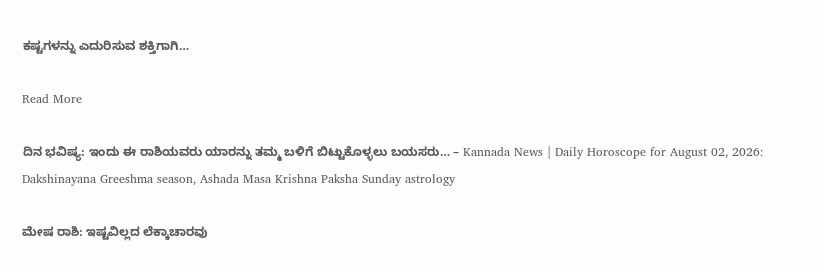ಕಷ್ಟಗಳನ್ನು ಎದುರಿಸುವ ಶಕ್ತಿಗಾಗಿ…

Read More

ದಿನ ಭವಿಷ್ಯ: ಇಂದು ಈ ರಾಶಿಯವರು ಯಾರನ್ನು ತಮ್ಮ ಬಳಿಗೆ ಬಿಟ್ಟುಕೊಳ್ಳಲು ಬಯಸರು… – Kannada News | Daily Horoscope for August 02, 2026: Dakshinayana Greeshma season, Ashada Masa Krishna Paksha Sunday astrology

ಮೇಷ ರಾಶಿ: ಇಷ್ಟವಿಲ್ಲದ ಲೆಕ್ಕಾಚಾರವು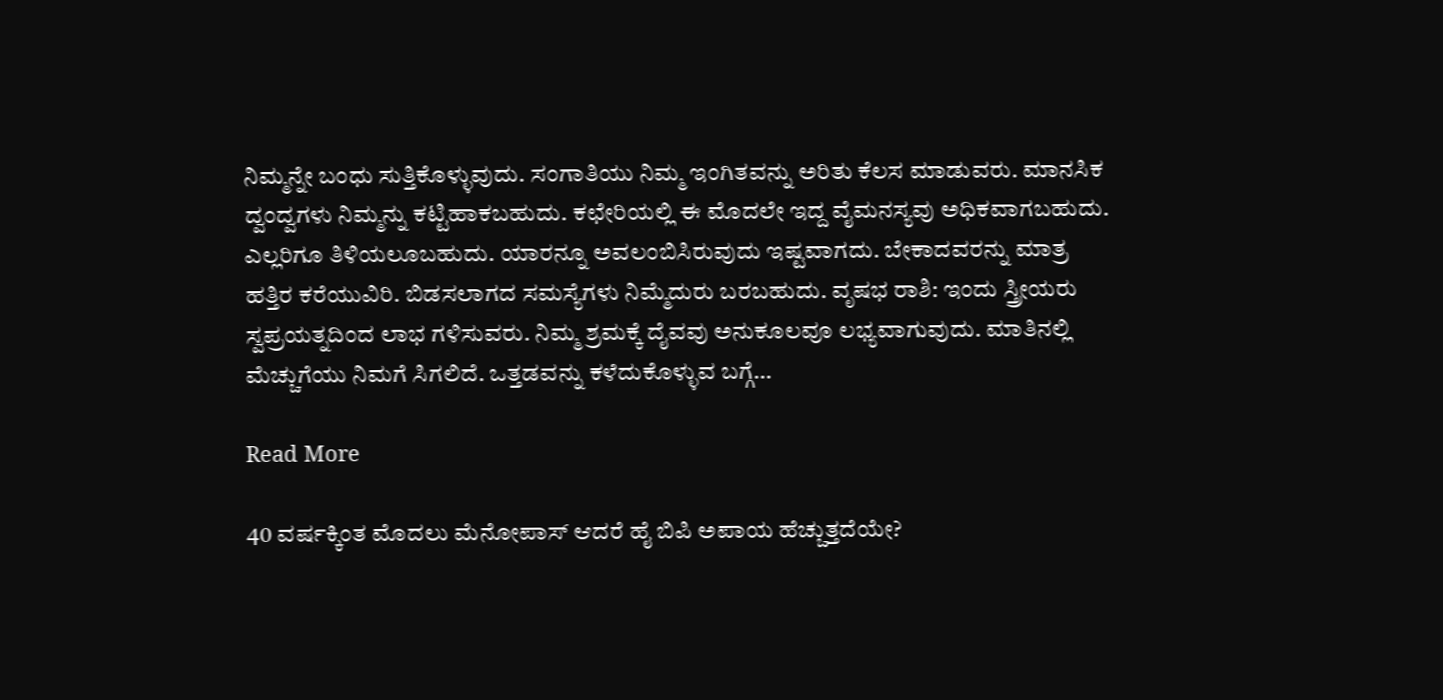ನಿಮ್ಮನ್ನೇ ಬಂಧು ಸುತ್ತಿಕೊಳ್ಳುವುದು. ಸಂಗಾತಿಯು ನಿಮ್ಮ ಇಂಗಿತವನ್ನು ಅರಿತು ಕೆಲಸ ಮಾಡುವರು. ಮಾನಸಿಕ ದ್ವಂದ್ವಗಳು ನಿಮ್ಮನ್ನು ಕಟ್ಟಿಹಾಕಬಹುದು. ಕಛೇರಿಯಲ್ಲಿ ಈ ಮೊದಲೇ ಇದ್ದ ವೈಮನಸ್ಯವು ಅಧಿಕವಾಗಬಹುದು. ಎಲ್ಲರಿಗೂ ತಿಳಿಯಲೂಬಹುದು. ಯಾರನ್ನೂ ಅವಲಂಬಿಸಿರುವುದು ಇಷ್ಟವಾಗದು. ಬೇಕಾದವರನ್ನು ಮಾತ್ರ ಹತ್ತಿರ ಕರೆಯುವಿರಿ. ಬಿಡಸಲಾಗದ ಸಮಸ್ಯೆಗಳು ನಿಮ್ಮೆದುರು ಬರಬಹುದು. ವೃಷಭ ರಾಶಿ: ಇಂದು ಸ್ತ್ರೀಯರು ಸ್ವಪ್ರಯತ್ನದಿಂದ ಲಾಭ ಗಳಿಸುವರು. ನಿಮ್ಮ ಶ್ರಮಕ್ಕೆ ದೈವವು ಅನುಕೂಲವೂ ಲಭ್ಯವಾಗುವುದು. ಮಾತಿನಲ್ಲಿ ಮೆಚ್ಚುಗೆಯು ನಿಮಗೆ ಸಿಗಲಿದೆ. ಒತ್ತಡವನ್ನು ಕಳೆದುಕೊಳ್ಳುವ ಬಗ್ಗೆ…

Read More

40 ವರ್ಷಕ್ಕಿಂತ ಮೊದಲು ಮೆನೋಪಾಸ್ ಆದರೆ ಹೈ ಬಿಪಿ ಅಪಾಯ ಹೆಚ್ಚುತ್ತದೆಯೇ?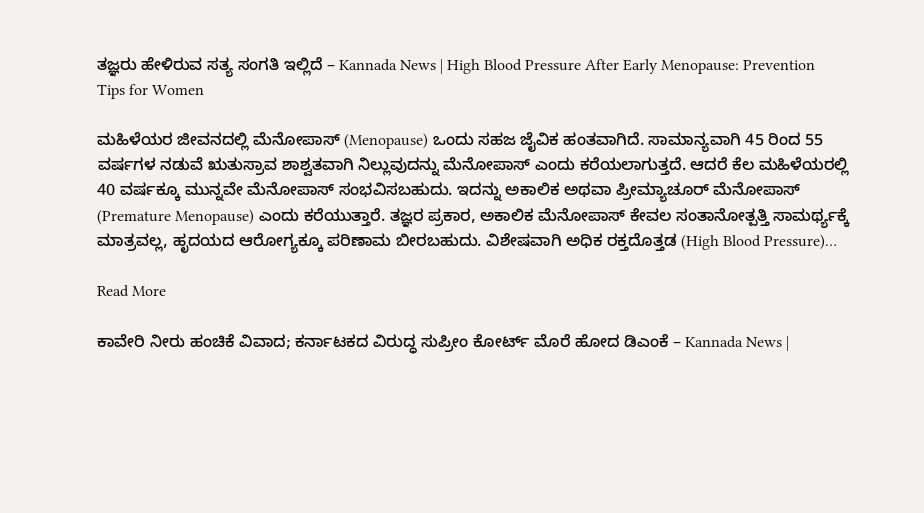ತಜ್ಞರು ಹೇಳಿರುವ ಸತ್ಯ ಸಂಗತಿ ಇಲ್ಲಿದೆ – Kannada News | High Blood Pressure After Early Menopause: Prevention Tips for Women

ಮಹಿಳೆಯರ ಜೀವನದಲ್ಲಿ ಮೆನೋಪಾಸ್ (Menopause) ಒಂದು ಸಹಜ ಜೈವಿಕ ಹಂತವಾಗಿದೆ. ಸಾಮಾನ್ಯವಾಗಿ 45 ರಿಂದ 55 ವರ್ಷಗಳ ನಡುವೆ ಋತುಸ್ರಾವ ಶಾಶ್ವತವಾಗಿ ನಿಲ್ಲುವುದನ್ನು ಮೆನೋಪಾಸ್ ಎಂದು ಕರೆಯಲಾಗುತ್ತದೆ. ಆದರೆ ಕೆಲ ಮಹಿಳೆಯರಲ್ಲಿ 40 ವರ್ಷಕ್ಕೂ ಮುನ್ನವೇ ಮೆನೋಪಾಸ್ ಸಂಭವಿಸಬಹುದು. ಇದನ್ನು ಅಕಾಲಿಕ ಅಥವಾ ಪ್ರೀಮ್ಯಾಚೂರ್ ಮೆನೋಪಾಸ್ (Premature Menopause) ಎಂದು ಕರೆಯುತ್ತಾರೆ. ತಜ್ಞರ ಪ್ರಕಾರ, ಅಕಾಲಿಕ ಮೆನೋಪಾಸ್ ಕೇವಲ ಸಂತಾನೋತ್ಪತ್ತಿ ಸಾಮರ್ಥ್ಯಕ್ಕೆ ಮಾತ್ರವಲ್ಲ, ಹೃದಯದ ಆರೋಗ್ಯಕ್ಕೂ ಪರಿಣಾಮ ಬೀರಬಹುದು. ವಿಶೇಷವಾಗಿ ಅಧಿಕ ರಕ್ತದೊತ್ತಡ (High Blood Pressure)…

Read More

ಕಾವೇರಿ ನೀರು ಹಂಚಿಕೆ ವಿವಾದ; ಕರ್ನಾಟಕದ ವಿರುದ್ಧ ಸುಪ್ರೀಂ ಕೋರ್ಟ್ ಮೊರೆ ಹೋದ ಡಿಎಂಕೆ – Kannada News |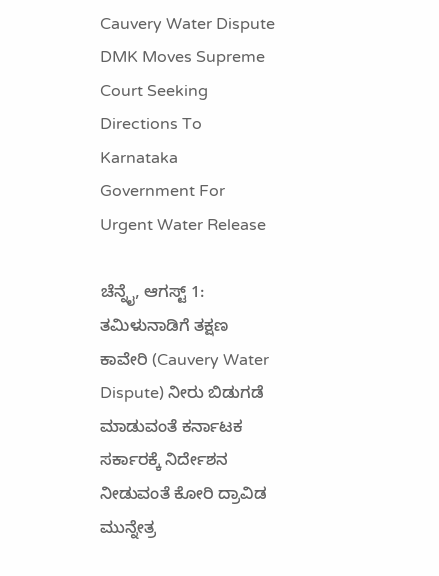Cauvery Water Dispute DMK Moves Supreme Court Seeking Directions To Karnataka Government For Urgent Water Release

ಚೆನ್ನೈ, ಆಗಸ್ಟ್ 1: ತಮಿಳುನಾಡಿಗೆ ತಕ್ಷಣ ಕಾವೇರಿ (Cauvery Water Dispute) ನೀರು ಬಿಡುಗಡೆ ಮಾಡುವಂತೆ ಕರ್ನಾಟಕ ಸರ್ಕಾರಕ್ಕೆ ನಿರ್ದೇಶನ ನೀಡುವಂತೆ ಕೋರಿ ದ್ರಾವಿಡ ಮುನ್ನೇತ್ರ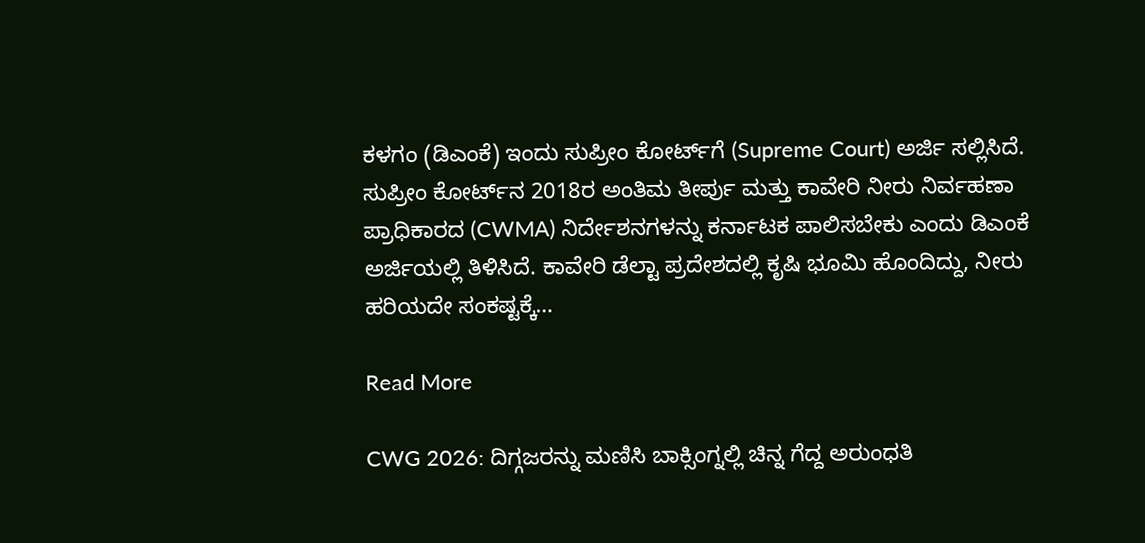ಕಳಗಂ (ಡಿಎಂಕೆ) ಇಂದು ಸುಪ್ರೀಂ ಕೋರ್ಟ್‌ಗೆ (Supreme Court) ಅರ್ಜಿ ಸಲ್ಲಿಸಿದೆ. ಸುಪ್ರೀಂ ಕೋರ್ಟ್‌ನ 2018ರ ಅಂತಿಮ ತೀರ್ಪು ಮತ್ತು ಕಾವೇರಿ ನೀರು ನಿರ್ವಹಣಾ ಪ್ರಾಧಿಕಾರದ (CWMA) ನಿರ್ದೇಶನಗಳನ್ನು ಕರ್ನಾಟಕ ಪಾಲಿಸಬೇಕು ಎಂದು ಡಿಎಂಕೆ ಅರ್ಜಿಯಲ್ಲಿ ತಿಳಿಸಿದೆ. ಕಾವೇರಿ ಡೆಲ್ಟಾ ಪ್ರದೇಶದಲ್ಲಿ ಕೃಷಿ ಭೂಮಿ ಹೊಂದಿದ್ದು, ನೀರು ಹರಿಯದೇ ಸಂಕಷ್ಟಕ್ಕೆ…

Read More

CWG 2026: ದಿಗ್ಗಜರನ್ನು ಮಣಿಸಿ ಬಾಕ್ಸಿಂಗ್ನಲ್ಲಿ ಚಿನ್ನ ಗೆದ್ದ ಅರುಂಧತಿ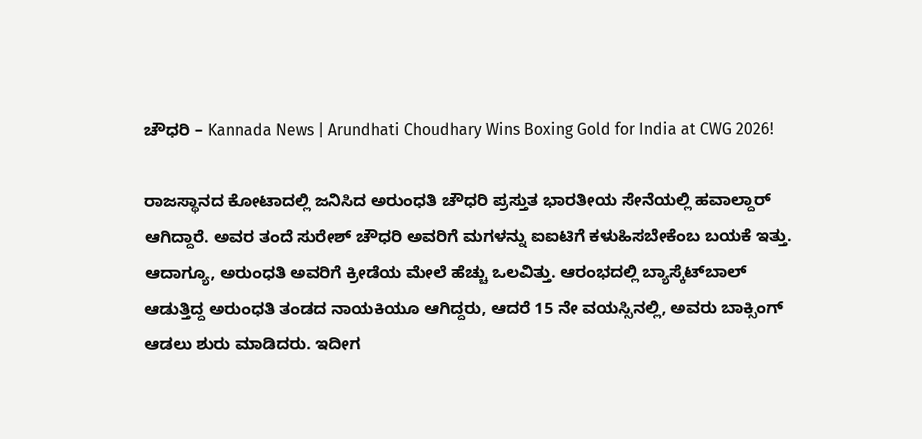ಚೌಧರಿ – Kannada News | Arundhati Choudhary Wins Boxing Gold for India at CWG 2026!

ರಾಜಸ್ಥಾನದ ಕೋಟಾದಲ್ಲಿ ಜನಿಸಿದ ಅರುಂಧತಿ ಚೌಧರಿ ಪ್ರಸ್ತುತ ಭಾರತೀಯ ಸೇನೆಯಲ್ಲಿ ಹವಾಲ್ದಾರ್ ಆಗಿದ್ದಾರೆ. ಅವರ ತಂದೆ ಸುರೇಶ್ ಚೌಧರಿ ಅವರಿಗೆ ಮಗಳನ್ನು ಐಐಟಿಗೆ ಕಳುಹಿಸಬೇಕೆಂಬ ಬಯಕೆ ಇತ್ತು. ಆದಾಗ್ಯೂ, ಅರುಂಧತಿ ಅವರಿಗೆ ಕ್ರೀಡೆಯ ಮೇಲೆ ಹೆಚ್ಚು ಒಲವಿತ್ತು. ಆರಂಭದಲ್ಲಿ ಬ್ಯಾಸ್ಕೆಟ್‌ಬಾಲ್ ಆಡುತ್ತಿದ್ದ ಅರುಂಧತಿ ತಂಡದ ನಾಯಕಿಯೂ ಆಗಿದ್ದರು, ಆದರೆ 15 ನೇ ವಯಸ್ಸಿನಲ್ಲಿ, ಅವರು ಬಾಕ್ಸಿಂಗ್ ಆಡಲು ಶುರು ಮಾಡಿದರು. ಇದೀಗ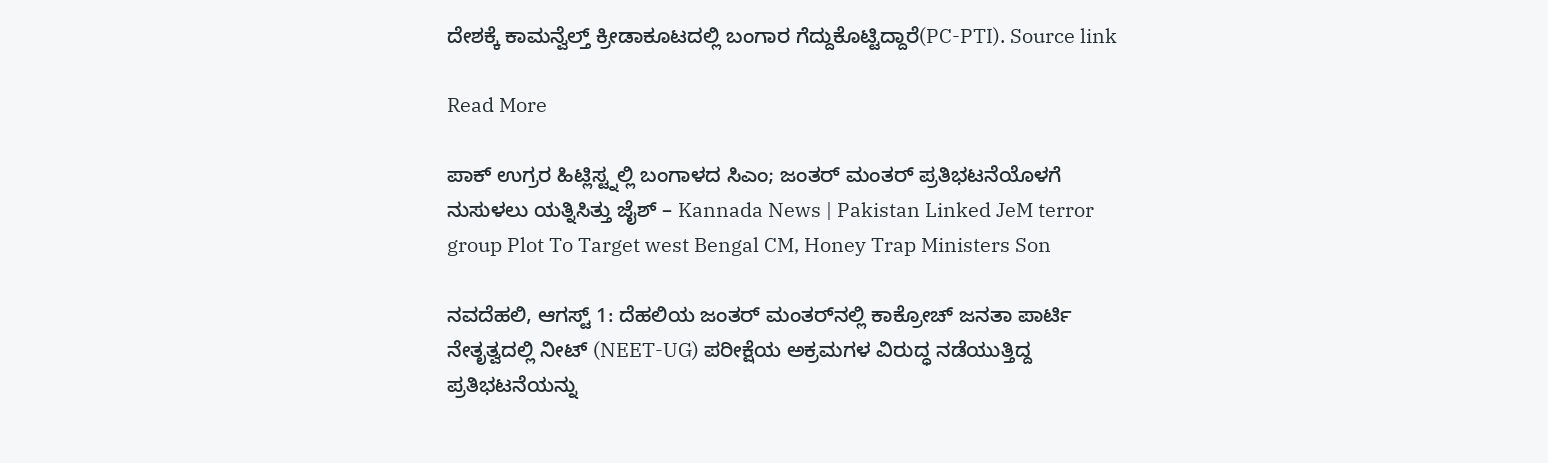ದೇಶಕ್ಕೆ ಕಾಮನ್ವೆಲ್ತ್ ಕ್ರೀಡಾಕೂಟದಲ್ಲಿ ಬಂಗಾರ ಗೆದ್ದುಕೊಟ್ಟಿದ್ದಾರೆ(PC-PTI). Source link

Read More

ಪಾಕ್ ಉಗ್ರರ ಹಿಟ್ಲಿಸ್ಟ್ನಲ್ಲಿ ಬಂಗಾಳದ ಸಿಎಂ; ಜಂತರ್ ಮಂತರ್ ಪ್ರತಿಭಟನೆಯೊಳಗೆ ನುಸುಳಲು ಯತ್ನಿಸಿತ್ತು ಜೈಶ್ – Kannada News | Pakistan Linked JeM terror group Plot To Target west Bengal CM, Honey Trap Ministers Son

ನವದೆಹಲಿ, ಆಗಸ್ಟ್ 1: ದೆಹಲಿಯ ಜಂತರ್ ಮಂತರ್‌ನಲ್ಲಿ ಕಾಕ್ರೋಚ್ ಜನತಾ ಪಾರ್ಟಿ ನೇತೃತ್ವದಲ್ಲಿ ನೀಟ್ (NEET-UG) ಪರೀಕ್ಷೆಯ ಅಕ್ರಮಗಳ ವಿರುದ್ಧ ನಡೆಯುತ್ತಿದ್ದ ಪ್ರತಿಭಟನೆಯನ್ನು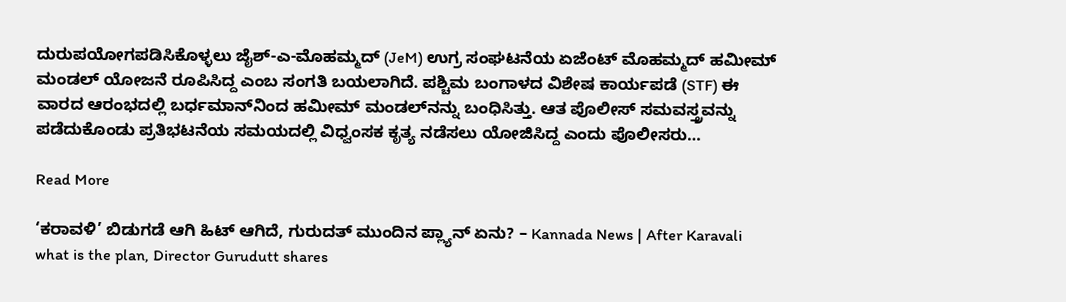ದುರುಪಯೋಗಪಡಿಸಿಕೊಳ್ಳಲು ಜೈಶ್-ಎ-ಮೊಹಮ್ಮದ್ (JeM) ಉಗ್ರ ಸಂಘಟನೆಯ ಏಜೆಂಟ್ ಮೊಹಮ್ಮದ್ ಹಮೀಮ್ ಮಂಡಲ್ ಯೋಜನೆ ರೂಪಿಸಿದ್ದ ಎಂಬ ಸಂಗತಿ ಬಯಲಾಗಿದೆ. ಪಶ್ಚಿಮ ಬಂಗಾಳದ ವಿಶೇಷ ಕಾರ್ಯಪಡೆ (STF) ಈ ವಾರದ ಆರಂಭದಲ್ಲಿ ಬರ್ಧಮಾನ್‌ನಿಂದ ಹಮೀಮ್ ಮಂಡಲ್‌ನನ್ನು ಬಂಧಿಸಿತ್ತು. ಆತ ಪೊಲೀಸ್ ಸಮವಸ್ತ್ರವನ್ನು ಪಡೆದುಕೊಂಡು ಪ್ರತಿಭಟನೆಯ ಸಮಯದಲ್ಲಿ ವಿಧ್ವಂಸಕ ಕೃತ್ಯ ನಡೆಸಲು ಯೋಜಿಸಿದ್ದ ಎಂದು ಪೊಲೀಸರು…

Read More

‘ಕರಾವಳಿ’ ಬಿಡುಗಡೆ ಆಗಿ ಹಿಟ್ ಆಗಿದೆ, ಗುರುದತ್ ಮುಂದಿನ ಪ್ಲ್ಯಾನ್ ಏನು? – Kannada News | After Karavali what is the plan, Director Gurudutt shares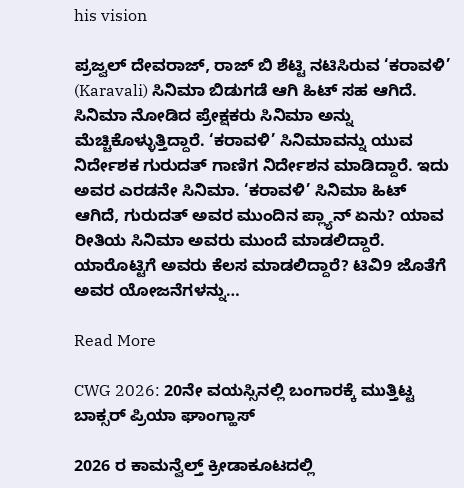his vision

ಪ್ರಜ್ವಲ್ ದೇವರಾಜ್, ರಾಜ್ ಬಿ ಶೆಟ್ಟಿ ನಟಿಸಿರುವ ‘ಕರಾವಳಿ’ (Karavali) ಸಿನಿಮಾ ಬಿಡುಗಡೆ ಆಗಿ ಹಿಟ್ ಸಹ ಆಗಿದೆ. ಸಿನಿಮಾ ನೋಡಿದ ಪ್ರೇಕ್ಷಕರು ಸಿನಿಮಾ ಅನ್ನು ಮೆಚ್ಚಿಕೊಳ್ಳುತ್ತಿದ್ದಾರೆ. ‘ಕರಾವಳಿ’ ಸಿನಿಮಾವನ್ನು ಯುವ ನಿರ್ದೇಶಕ ಗುರುದತ್ ಗಾಣಿಗ ನಿರ್ದೇಶನ ಮಾಡಿದ್ದಾರೆ. ಇದು ಅವರ ಎರಡನೇ ಸಿನಿಮಾ. ‘ಕರಾವಳಿ’ ಸಿನಿಮಾ ಹಿಟ್ ಆಗಿದೆ, ಗುರುದತ್ ಅವರ ಮುಂದಿನ ಪ್ಲ್ಯಾನ್ ಏನು? ಯಾವ ರೀತಿಯ ಸಿನಿಮಾ ಅವರು ಮುಂದೆ ಮಾಡಲಿದ್ದಾರೆ. ಯಾರೊಟ್ಟಿಗೆ ಅವರು ಕೆಲಸ ಮಾಡಲಿದ್ದಾರೆ? ಟಿವಿ9 ಜೊತೆಗೆ ಅವರ ಯೋಜನೆಗಳನ್ನು…

Read More

CWG 2026: 20ನೇ ವಯಸ್ಸಿನಲ್ಲಿ ಬಂಗಾರಕ್ಕೆ ಮುತ್ತಿಟ್ಟ ಬಾಕ್ಸರ್ ಪ್ರಿಯಾ ಘಾಂಗ್ಹಾಸ್

2026 ರ ಕಾಮನ್ವೆಲ್ತ್ ಕ್ರೀಡಾಕೂಟದಲ್ಲಿ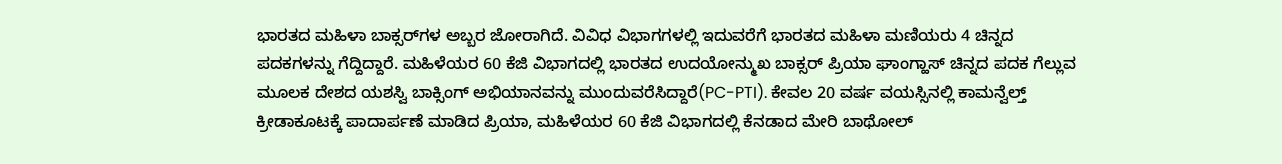ಭಾರತದ ಮಹಿಳಾ ಬಾಕ್ಸರ್‌ಗಳ ಅಬ್ಬರ ಜೋರಾಗಿದೆ. ವಿವಿಧ ವಿಭಾಗಗಳಲ್ಲಿ ಇದುವರೆಗೆ ಭಾರತದ ಮಹಿಳಾ ಮಣಿಯರು 4 ಚಿನ್ನದ ಪದಕಗಳನ್ನು ಗೆದ್ದಿದ್ದಾರೆ. ಮಹಿಳೆಯರ 60 ಕೆಜಿ ವಿಭಾಗದಲ್ಲಿ ಭಾರತದ ಉದಯೋನ್ಮುಖ ಬಾಕ್ಸರ್ ಪ್ರಿಯಾ ಘಾಂಗ್ಹಾಸ್ ಚಿನ್ನದ ಪದಕ ಗೆಲ್ಲುವ ಮೂಲಕ ದೇಶದ ಯಶಸ್ವಿ ಬಾಕ್ಸಿಂಗ್ ಅಭಿಯಾನವನ್ನು ಮುಂದುವರೆಸಿದ್ದಾರೆ(PC-PTI). ಕೇವಲ 20 ವರ್ಷ ವಯಸ್ಸಿನಲ್ಲಿ ಕಾಮನ್ವೆಲ್ತ್ ಕ್ರೀಡಾಕೂಟಕ್ಕೆ ಪಾದಾರ್ಪಣೆ ಮಾಡಿದ ಪ್ರಿಯಾ, ಮಹಿಳೆಯರ 60 ಕೆಜಿ ವಿಭಾಗದಲ್ಲಿ ಕೆನಡಾದ ಮೇರಿ ಬಾಥೋಲ್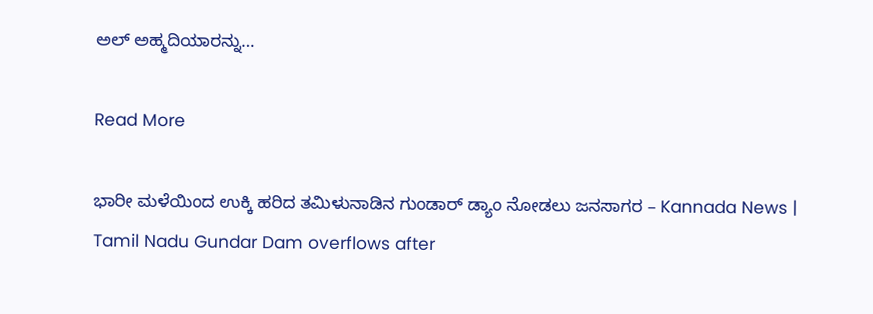ಅಲ್ ಅಹ್ಮದಿಯಾರನ್ನು…

Read More

ಭಾರೀ ಮಳೆಯಿಂದ ಉಕ್ಕಿ ಹರಿದ ತಮಿಳುನಾಡಿನ ಗುಂಡಾರ್ ಡ್ಯಾಂ ನೋಡಲು ಜನಸಾಗರ – Kannada News | Tamil Nadu Gundar Dam overflows after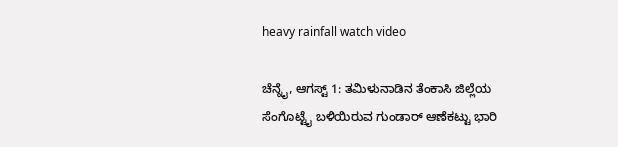heavy rainfall watch video

ಚೆನ್ನೈ, ಆಗಸ್ಟ್ 1: ತಮಿಳುನಾಡಿನ ತೆಂಕಾಸಿ ಜಿಲ್ಲೆಯ ಸೆಂಗೊಟ್ಟೈ ಬಳಿಯಿರುವ ಗುಂಡಾರ್ ಆಣೆಕಟ್ಟು ಭಾರಿ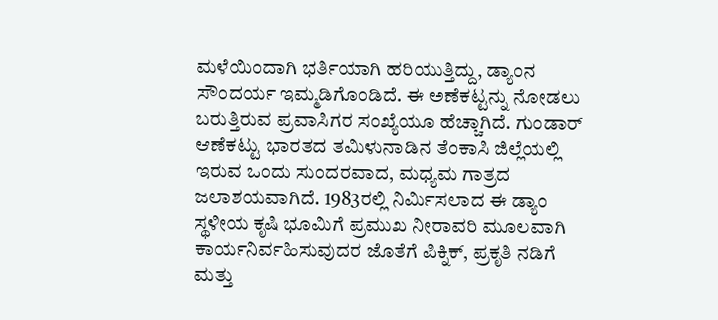ಮಳೆಯಿಂದಾಗಿ ಭರ್ತಿಯಾಗಿ ಹರಿಯುತ್ತಿದ್ದು, ಡ್ಯಾಂನ ಸೌಂದರ್ಯ ಇಮ್ಮಡಿಗೊಂಡಿದೆ. ಈ ಅಣೆಕಟ್ಟನ್ನು ನೋಡಲು ಬರುತ್ತಿರುವ ಪ್ರವಾಸಿಗರ ಸಂಖ್ಯೆಯೂ ಹೆಚ್ಚಾಗಿದೆ. ಗುಂಡಾರ್ ಆಣೆಕಟ್ಟು ಭಾರತದ ತಮಿಳುನಾಡಿನ ತೆಂಕಾಸಿ ಜಿಲ್ಲೆಯಲ್ಲಿ ಇರುವ ಒಂದು ಸುಂದರವಾದ, ಮಧ್ಯಮ ಗಾತ್ರದ ಜಲಾಶಯವಾಗಿದೆ. 1983ರಲ್ಲಿ ನಿರ್ಮಿಸಲಾದ ಈ ಡ್ಯಾಂ ಸ್ಥಳೀಯ ಕೃಷಿ ಭೂಮಿಗೆ ಪ್ರಮುಖ ನೀರಾವರಿ ಮೂಲವಾಗಿ ಕಾರ್ಯನಿರ್ವಹಿಸುವುದರ ಜೊತೆಗೆ ಪಿಕ್ನಿಕ್, ಪ್ರಕೃತಿ ನಡಿಗೆ ಮತ್ತು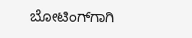ಬೋಟಿಂಗ್‌ಗಾಗಿ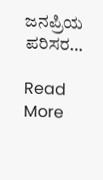ಜನಪ್ರಿಯ ಪರಿಸರ…

Read More